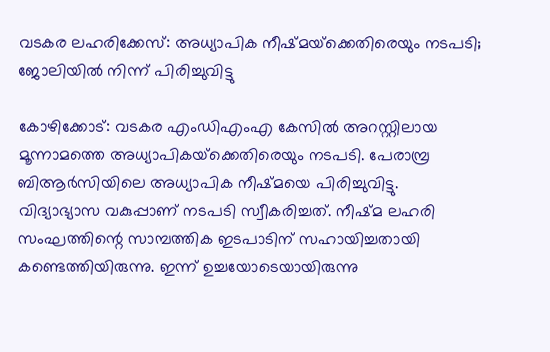വടകര ലഹരിക്കേസ്: അധ്യാപിക നീഷ്മയ്‌ക്കെതിരെയും നടപടി; ജോലിയിൽ നിന്ന് പിരിച്ചുവിട്ടു

കോഴിക്കോട്: വടകര എംഡിഎംഎ കേസില്‍ അറസ്റ്റിലായ മൂന്നാമത്തെ അധ്യാപികയ്‌ക്കെതിരെയും നടപടി. പേരാമ്പ്ര ബിആര്‍സിയിലെ അധ്യാപിക നീഷ്മയെ പിരിച്ചുവിട്ടു. വിദ്യാഭ്യാസ വകുപ്പാണ് നടപടി സ്വീകരിച്ചത്. നീഷ്മ ലഹരി സംഘത്തിന്റെ സാമ്പത്തിക ഇടപാടിന് സഹായിച്ചതായി കണ്ടെത്തിയിരുന്നു. ഇന്ന് ഉച്ചയോടെയായിരുന്നു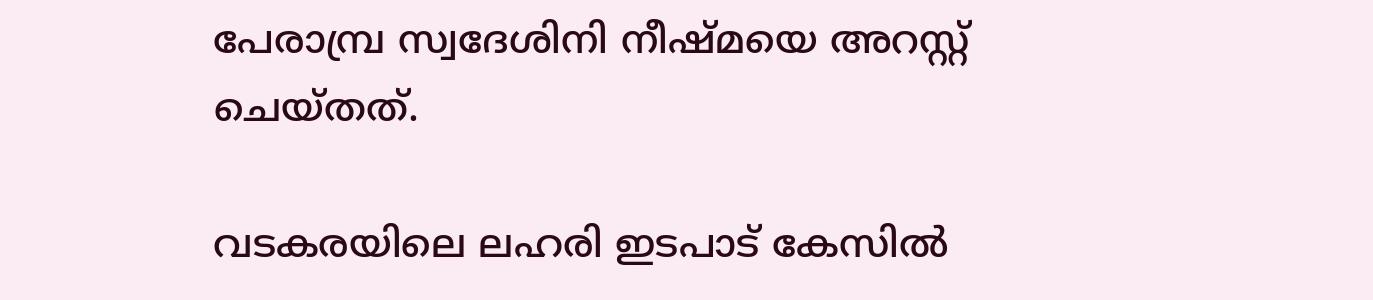പേരാമ്പ്ര സ്വദേശിനി നീഷ്മയെ അറസ്റ്റ് ചെയ്തത്.

വടകരയിലെ ലഹരി ഇടപാട് കേസില്‍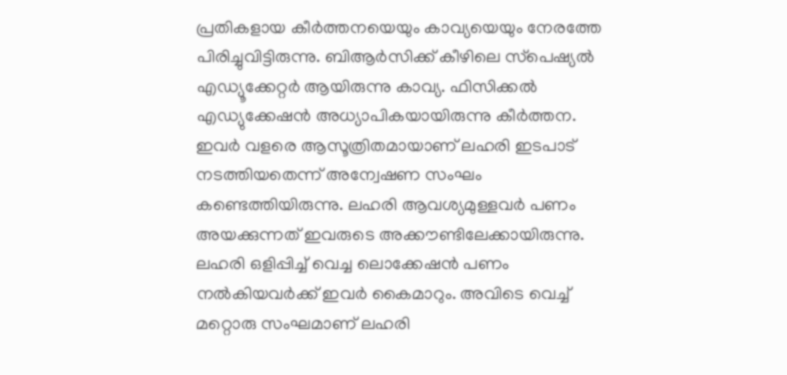പ്രതികളായ കീര്‍ത്തനയെയും കാവ്യയെയും നേരത്തേ പിരിച്ചുവിട്ടിരുന്നു. ബിആര്‍സിക്ക് കീഴിലെ സ്‌പെഷ്യല്‍ എഡ്യൂക്കേറ്റര്‍ ആയിരുന്നു കാവ്യ. ഫിസിക്കല്‍ എഡ്യുക്കേഷന്‍ അധ്യാപികയായിരുന്നു കീര്‍ത്തന. ഇവര്‍ വളരെ ആസൂത്രിതമായാണ് ലഹരി ഇടപാട് നടത്തിയതെന്ന് അന്വേഷണ സംഘം കണ്ടെത്തിയിരുന്നു. ലഹരി ആവശ്യമുള്ളവര്‍ പണം അയക്കുന്നത് ഇവരുടെ അക്കൗണ്ടിലേക്കായിരുന്നു. ലഹരി ഒളിപ്പിച്ച് വെച്ച ലൊക്കേഷന്‍ പണം നല്‍കിയവര്‍ക്ക് ഇവര്‍ കൈമാറും. അവിടെ വെച്ച് മറ്റൊരു സംഘമാണ് ലഹരി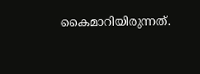കൈമാറിയിരുന്നത്.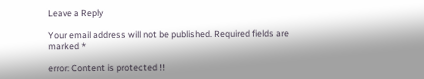Leave a Reply

Your email address will not be published. Required fields are marked *

error: Content is protected !!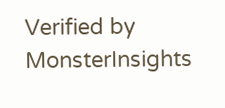Verified by MonsterInsights